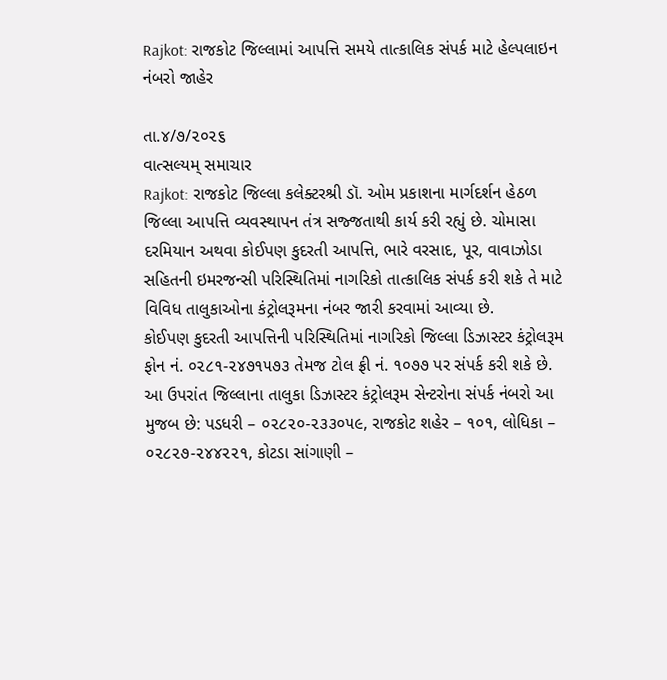Rajkot: રાજકોટ જિલ્લામાં આપત્તિ સમયે તાત્કાલિક સંપર્ક માટે હેલ્પલાઇન નંબરો જાહેર

તા.૪/૭/૨૦૨૬
વાત્સલ્યમ્ સમાચાર
Rajkot: રાજકોટ જિલ્લા કલેક્ટરશ્રી ડૉ. ઓમ પ્રકાશના માર્ગદર્શન હેઠળ જિલ્લા આપત્તિ વ્યવસ્થાપન તંત્ર સજ્જતાથી કાર્ય કરી રહ્યું છે. ચોમાસા દરમિયાન અથવા કોઈપણ કુદરતી આપત્તિ, ભારે વરસાદ, પૂર, વાવાઝોડા સહિતની ઇમરજન્સી પરિસ્થિતિમાં નાગરિકો તાત્કાલિક સંપર્ક કરી શકે તે માટે વિવિધ તાલુકાઓના કંટ્રોલરૂમના નંબર જારી કરવામાં આવ્યા છે.
કોઈપણ કુદરતી આપત્તિની પરિસ્થિતિમાં નાગરિકો જિલ્લા ડિઝાસ્ટર કંટ્રોલરૂમ ફોન નં. ૦૨૮૧-૨૪૭૧૫૭૩ તેમજ ટોલ ફ્રી નં. ૧૦૭૭ પર સંપર્ક કરી શકે છે.
આ ઉપરાંત જિલ્લાના તાલુકા ડિઝાસ્ટર કંટ્રોલરૂમ સેન્ટરોના સંપર્ક નંબરો આ મુજબ છે: પડધરી – ૦૨૮૨૦-૨૩૩૦૫૯, રાજકોટ શહેર – ૧૦૧, લોધિકા – ૦૨૮૨૭-૨૪૪૨૨૧, કોટડા સાંગાણી –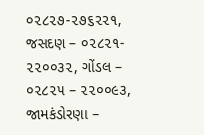૦૨૮૨૭-૨૭૬૨૨૧, જસદણ – ૦૨૮૨૧- ૨૨૦૦૩૨, ગોંડલ – ૦૨૮૨૫ – ૨૨૦૦૯૩, જામકંડોરણા –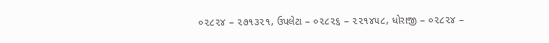૦૨૮૨૪ – ૨૭૧૩૨૧, ઉપલેટા – ૦૨૮૨૬ – ૨૨૧૪૫૮, ધોરાજી – ૦૨૮૨૪ –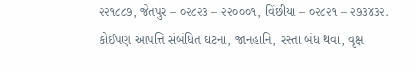૨૨૧૮૮૭, જેતપુર – ૦૨૮૨૩ – ૨૨૦૦૦૧, વિંછીયા – ૦૨૮૨૧ – ૨૭૩૪૩૨.
કોઈપણ આપત્તિ સંબંધિત ઘટના, જાનહાનિ, રસ્તા બંધ થવા, વૃક્ષ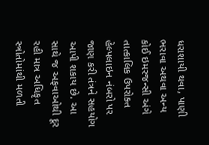ધરાશાયી થવા, પાણી ભરાવા અથવા અન્ય કોઈ ઇમરજન્સી અંગે તાત્કાલિક ઉપરોક્ત હેલ્પલાઇન નંબરો પર જાણ કરી તંત્રને સહયોગ આપી શકાય છે. આ સાથે જ અફવાઓથી દૂર રહી માત્ર અધિકૃત સ્ત્રોતોમાંથી મળતી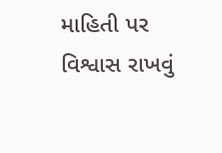માહિતી પર વિશ્વાસ રાખવું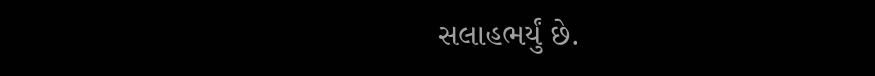સલાહભર્યું છે.